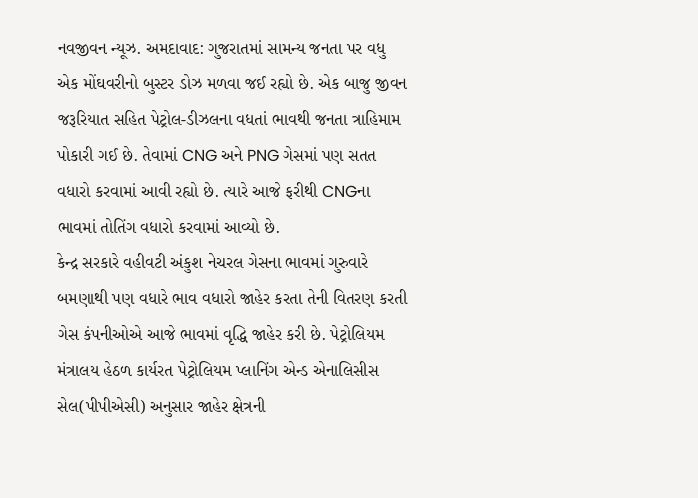નવજીવન ન્યૂઝ. અમદાવાદ: ગુજરાતમાં સામન્ય જનતા પર વધુ એક મોંઘવરીનો બુસ્ટર ડોઝ મળવા જઈ રહ્યો છે. એક બાજુ જીવન જરૂરિયાત સહિત પેટ્રોલ-ડીઝલના વધતાં ભાવથી જનતા ત્રાહિમામ પોકારી ગઈ છે. તેવામાં CNG અને PNG ગેસમાં પણ સતત વધારો કરવામાં આવી રહ્યો છે. ત્યારે આજે ફરીથી CNGના ભાવમાં તોતિંગ વધારો કરવામાં આવ્યો છે.
કેન્દ્ર સરકારે વહીવટી અંકુશ નેચરલ ગેસના ભાવમાં ગુરુવારે બમણાથી પણ વધારે ભાવ વધારો જાહેર કરતા તેની વિતરણ કરતી ગેસ કંપનીઓએ આજે ભાવમાં વૃદ્ધિ જાહેર કરી છે. પેટ્રોલિયમ મંત્રાલય હેઠળ કાર્યરત પેટ્રોલિયમ પ્લાનિંગ એન્ડ એનાલિસીસ સેલ(પીપીએસી) અનુસાર જાહેર ક્ષેત્રની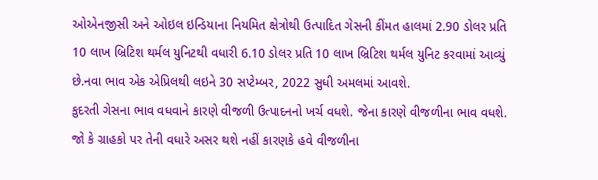ઓએનજીસી અને ઓઇલ ઇન્ડિયાના નિયમિત ક્ષેત્રોથી ઉત્પાદિત ગેસની કીંમત હાલમાં 2.90 ડોલર પ્રતિ 10 લાખ બ્રિટિશ થર્મલ યુનિટથી વધારી 6.10 ડોલર પ્રતિ 10 લાખ બ્રિટિશ થર્મલ યુનિટ કરવામાં આવ્યું છે.નવા ભાવ એક એપ્રિલથી લઇને 30 સપ્ટેમ્બર, 2022 સુધી અમલમાં આવશે.
કુદરતી ગેસના ભાવ વધવાને કારણે વીજળી ઉત્પાદનનો ખર્ચ વધશે. જેના કારણે વીજળીના ભાવ વધશે. જો કે ગ્રાહકો પર તેની વધારે અસર થશે નહીં કારણકે હવે વીજળીના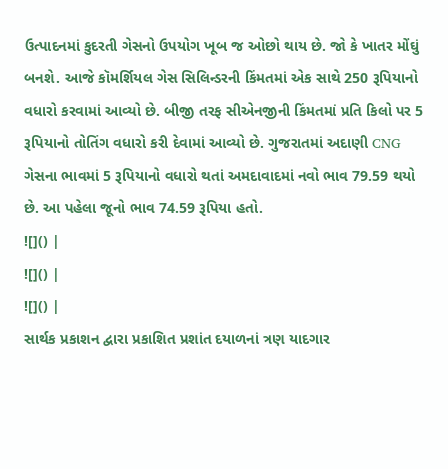ઉત્પાદનમાં કુદરતી ગેસનો ઉપયોગ ખૂબ જ ઓછો થાય છે. જો કે ખાતર મોંઘું બનશે. આજે કૉમર્શિયલ ગેસ સિલિન્ડરની કિંમતમાં એક સાથે 250 રૂપિયાનો વધારો કરવામાં આવ્યો છે. બીજી તરફ સીએનજીની કિંમતમાં પ્રતિ કિલો પર 5 રૂપિયાનો તોતિંગ વધારો કરી દેવામાં આવ્યો છે. ગુજરાતમાં અદાણી CNG ગેસના ભાવમાં 5 રૂપિયાનો વધારો થતાં અમદાવાદમાં નવો ભાવ 79.59 થયો છે. આ પહેલા જૂનો ભાવ 74.59 રૂપિયા હતો.
![]() |
![]() |
![]() |
સાર્થક પ્રકાશન દ્વારા પ્રકાશિત પ્રશાંત દયાળનાં ત્રણ યાદગાર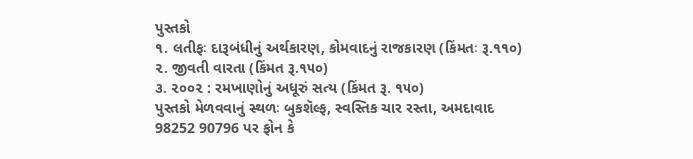પુસ્તકો
૧. લતીફઃ દારૂબંધીનું અર્થકારણ, કોમવાદનું રાજકારણ (કિંમતઃ રૂ.૧૧૦)
૨. જીવતી વારતા (કિંમત રૂ.૧૫૦)
૩. ૨૦૦૨ : રમખાણોનું અધૂરું સત્ય (કિંમત રૂ. ૧૫૦)
પુસ્તકો મેળવવાનું સ્થળઃ બુકશૅલ્ફ, સ્વસ્તિક ચાર રસ્તા, અમદાવાદ
98252 90796 પર ફોન કે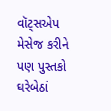વૉટ્સએપ મેસેજ કરીને પણ પુસ્તકો ઘરેબેઠાં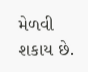મેળવી શકાય છે.